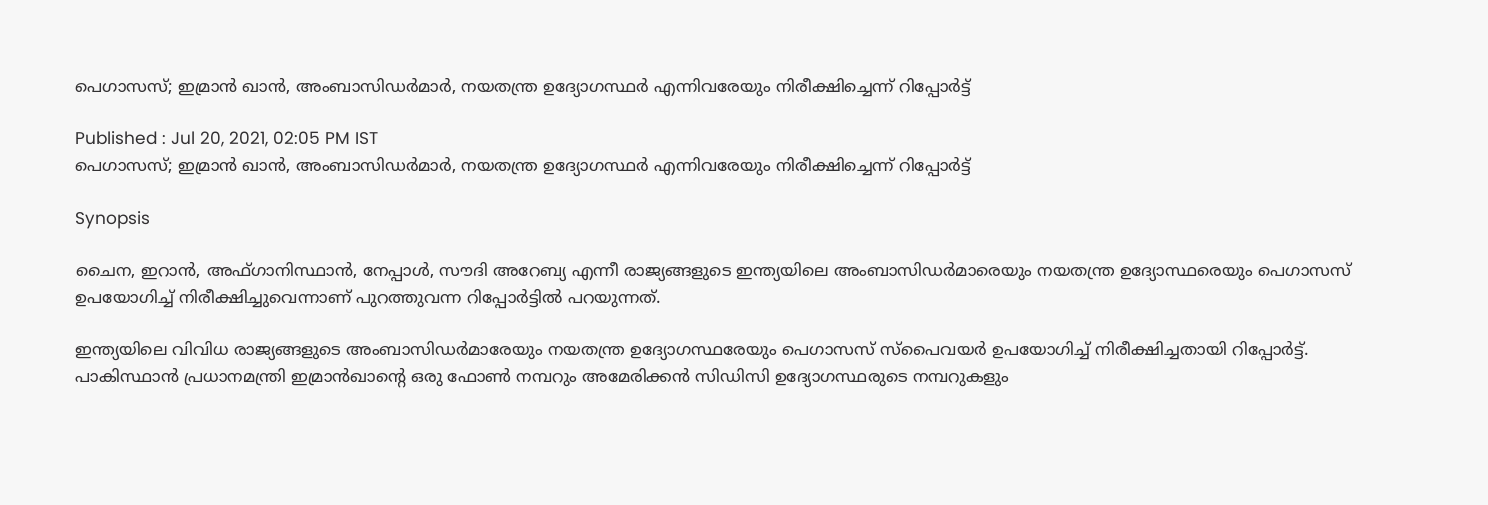പെഗാസസ്; ഇമ്രാന്‍ ഖാന്‍, അംബാസിഡര്‍മാര്‍, നയതന്ത്ര ഉദ്യോഗസ്ഥര്‍ എന്നിവരേയും നിരീക്ഷിച്ചെന്ന് റിപ്പോര്‍ട്ട്

Published : Jul 20, 2021, 02:05 PM IST
പെഗാസസ്; ഇമ്രാന്‍ ഖാന്‍, അംബാസിഡര്‍മാര്‍, നയതന്ത്ര ഉദ്യോഗസ്ഥര്‍ എന്നിവരേയും നിരീക്ഷിച്ചെന്ന് റിപ്പോര്‍ട്ട്

Synopsis

ചൈന, ഇറാന്‍, അഫ്ഗാനിസ്ഥാന്‍, നേപ്പാള്‍, സൗദി അറേബ്യ എന്നീ രാജ്യങ്ങളുടെ ഇന്ത്യയിലെ അംബാസിഡര്‍മാരെയും നയതന്ത്ര ഉദ്യോസ്ഥരെയും പെഗാസസ് ഉപയോഗിച്ച് നിരീക്ഷിച്ചുവെന്നാണ് പുറത്തുവന്ന റിപ്പോര്‍ട്ടില്‍ പറയുന്നത്.

ഇന്ത്യയിലെ വിവിധ രാജ്യങ്ങളുടെ അംബാസിഡര്‍മാരേയും നയതന്ത്ര ഉദ്യോഗസ്ഥരേയും പെഗാസസ് സ്പൈവയര്‍ ഉപയോഗിച്ച് നിരീക്ഷിച്ചതായി റിപ്പോ‍ർട്ട്. പാകിസ്ഥാൻ പ്രധാനമന്ത്രി ഇമ്രാന്‍ഖാന്‍റെ ഒരു ഫോണ്‍ നമ്പറും അമേരിക്കന്‍ സിഡിസി ഉദ്യോഗസ്ഥരുടെ നമ്പറുകളും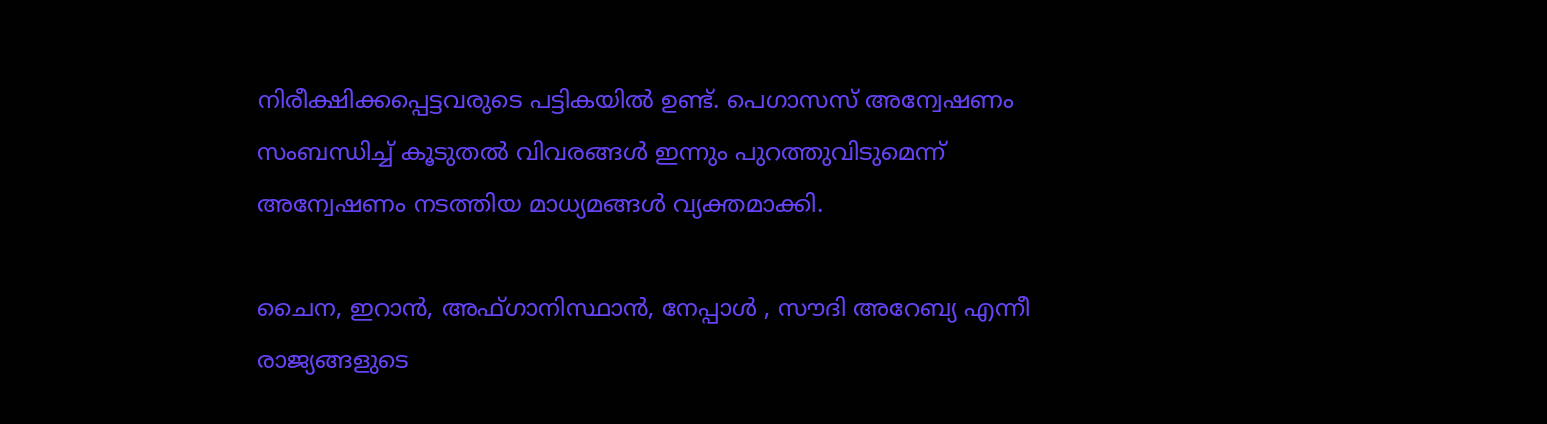നിരീക്ഷിക്കപ്പെട്ടവരുടെ പട്ടികയില്‍ ഉണ്ട്. പെഗാസസ് അന്വേഷണം സംബന്ധിച്ച് കൂടുതല്‍ വിവരങ്ങള്‍ ഇന്നും പുറത്തുവിടുമെന്ന് അന്വേഷണം നടത്തിയ മാധ്യമങ്ങള്‍ വ്യക്തമാക്കി.

ചൈന, ഇറാന്‍, അഫ്ഗാനിസ്ഥാന്‍, നേപ്പാള്‍ , സൗദി അറേബ്യ എന്നീ രാജ്യങ്ങളുടെ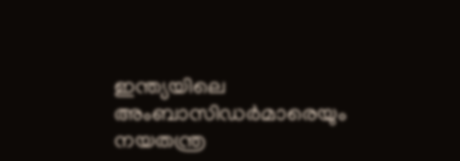ഇന്ത്യയിലെ അംബാസിഡര്‍മാരെയും നയതന്ത്ര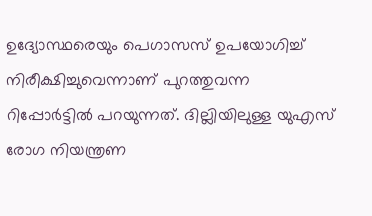ഉദ്യോസ്ഥരെയും പെഗാസസ് ഉപയോഗിച്ച് നിരീക്ഷിച്ചുവെന്നാണ് പുറത്തുവന്ന റിപ്പോര്‍ട്ടില്‍ പറയുന്നത്. ദില്ലിയിലുള്ള യുഎസ് രോഗ നിയന്ത്രണ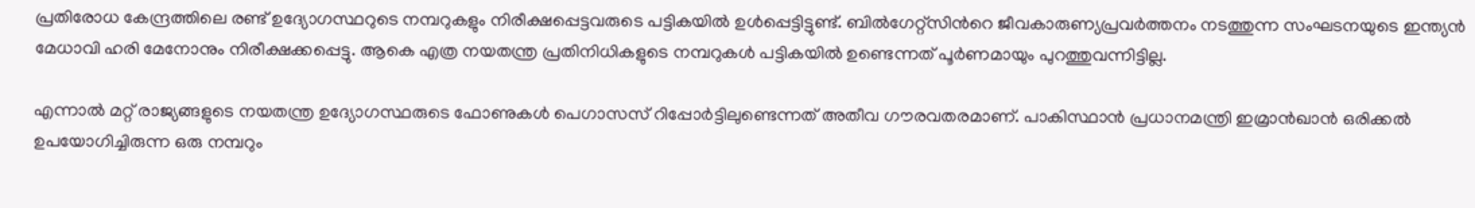പ്രതിരോധ കേന്ദ്രത്തിലെ രണ്ട് ഉദ്യോഗസ്ഥറുടെ നമ്പറുകളും നിരീക്ഷപ്പെട്ടവരുടെ പട്ടികയില്‍ ഉള്‍പ്പെട്ടിട്ടുണ്ട്. ബില്‍ഗേറ്റ്സിന്‍റെ ജീവകാരുണ്യപ്രവർത്തനം നടത്തുന്ന സംഘടനയുടെ ഇന്ത്യൻ മേധാവി ഹരി മേനോനും നിരീക്ഷക്കപ്പെട്ടു. ആകെ എത്ര നയതന്ത്ര പ്രതിനിധികളുടെ നമ്പറുകള്‍ പട്ടികയില്‍ ഉണ്ടെന്നത് പൂര്‍ണമായും പുറത്തുവന്നിട്ടില്ല.

എന്നാല്‍ മറ്റ് രാജ്യങ്ങളുടെ നയതന്ത്ര ഉദ്യോഗസ്ഥരുടെ ഫോണുകള്‍ പെഗാസസ് റിപ്പോർട്ടിലുണ്ടെന്നത് അതീവ ഗൗരവതരമാണ്. പാകിസ്ഥാന്‍ പ്രധാനമന്ത്രി ഇമ്രാന്‍ഖാൻ ഒരിക്കല്‍ ഉപയോഗിച്ചിരുന്ന ഒരു നമ്പറും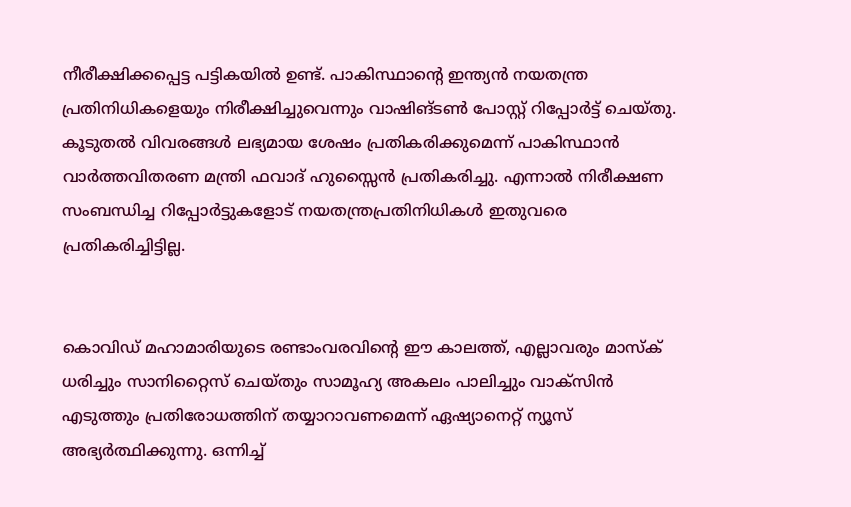നീരീക്ഷിക്കപ്പെട്ട പട്ടികയില്‍ ഉണ്ട്. പാകിസ്ഥാന്‍റെ ഇന്ത്യന്‍ നയതന്ത്ര പ്രതിനിധികളെയും നിരീക്ഷിച്ചുവെന്നും വാഷിങ്ടണ്‍ പോസ്റ്റ് റിപ്പോര്‍ട്ട് ചെയ്തു. കൂടുതല്‍ വിവരങ്ങള്‍ ലഭ്യമായ ശേഷം പ്രതികരിക്കുമെന്ന് പാകിസ്ഥാന്‍ വാര്‍ത്തവിതരണ മന്ത്രി ഫവാദ് ഹുസ്സൈന്‍ പ്രതികരിച്ചു. എന്നാല്‍ നിരീക്ഷണ സംബന്ധിച്ച റിപ്പോര്‍ട്ടുകളോട് നയതന്ത്രപ്രതിനിധികള്‍ ഇതുവരെ പ്രതികരിച്ചിട്ടില്ല.


കൊവിഡ് മഹാമാരിയുടെ രണ്ടാംവരവിന്റെ ഈ കാലത്ത്, എല്ലാവരും മാസ്‌ക് ധരിച്ചും സാനിറ്റൈസ് ചെയ്തും സാമൂഹ്യ അകലം പാലിച്ചും വാക്‌സിന്‍ എടുത്തും പ്രതിരോധത്തിന് തയ്യാറാവണമെന്ന് ഏഷ്യാനെറ്റ് ന്യൂസ് അഭ്യര്‍ത്ഥിക്കുന്നു. ഒന്നിച്ച്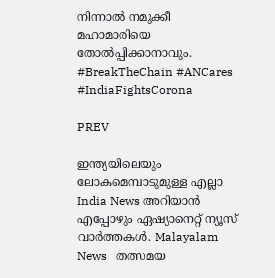നിന്നാല്‍ നമുക്കീ മഹാമാരിയെ തോല്‍പ്പിക്കാനാവും. #BreakTheChain #ANCares #IndiaFightsCorona

PREV

ഇന്ത്യയിലെയും ലോകമെമ്പാടുമുള്ള എല്ലാ India News അറിയാൻ എപ്പോഴും ഏഷ്യാനെറ്റ് ന്യൂസ് വാർത്തകൾ. Malayalam News   തത്സമയ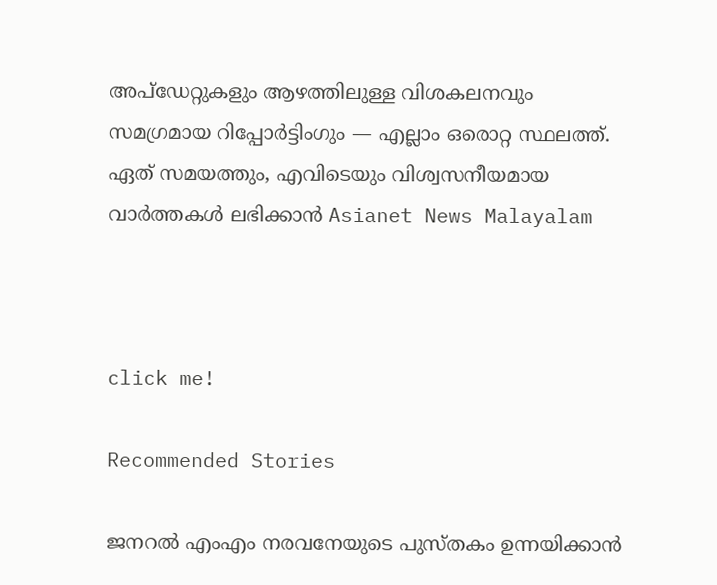അപ്‌ഡേറ്റുകളും ആഴത്തിലുള്ള വിശകലനവും സമഗ്രമായ റിപ്പോർട്ടിംഗും — എല്ലാം ഒരൊറ്റ സ്ഥലത്ത്. ഏത് സമയത്തും, എവിടെയും വിശ്വസനീയമായ വാർത്തകൾ ലഭിക്കാൻ Asianet News Malayalam



click me!

Recommended Stories

ജനറല്‍ എംഎം നരവനേയുടെ പുസ്തകം ഉന്നയിക്കാൻ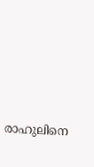രാഹുലിനെ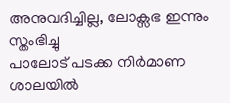അനുവദിച്ചില്ല, ലോക്സഭ ഇന്നും സ്തംഭിച്ചു
പാലോട് പടക്ക നിർമാണ ശാലയിൽ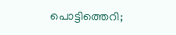പൊട്ടിത്തെറി;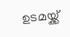ഉടമയ്ക്ക്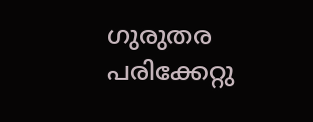ഗുരുതര പരിക്കേറ്റു